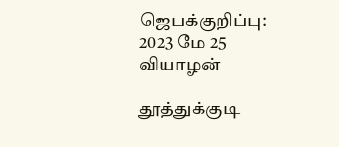ஜெபக்குறிப்பு: 2023 மே 25 வியாழன்

தூத்துக்குடி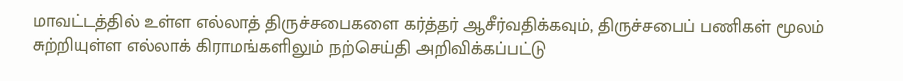மாவட்டத்தில் உள்ள எல்லாத் திருச்சபைகளை கர்த்தர் ஆசீர்வதிக்கவும், திருச்சபைப் பணிகள் மூலம் சுற்றியுள்ள எல்லாக் கிராமங்களிலும் நற்செய்தி அறிவிக்கப்பட்டு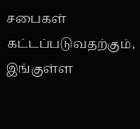சபைகள் கட்டப்படுவதற்கும், இங்குள்ள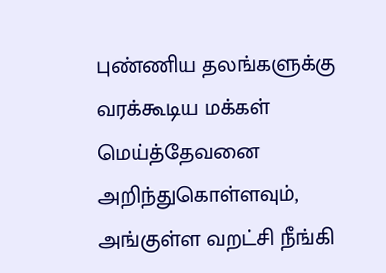புண்ணிய தலங்களுக்கு வரக்கூடிய மக்கள் மெய்த்தேவனை அறிந்துகொள்ளவும், அங்குள்ள வறட்சி நீங்கி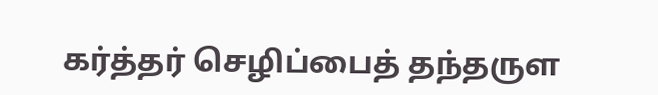கர்த்தர் செழிப்பைத் தந்தருள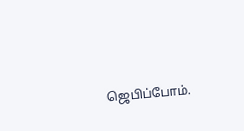ஜெபிப்போம்.